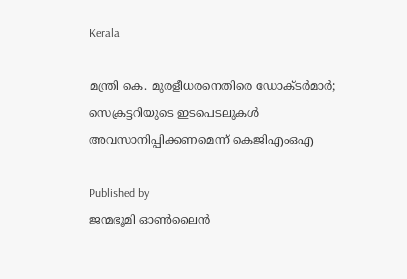Kerala

മന്ത്രി കെ. മുരളീധരനെതിരെ ഡോക്ടര്‍മാര്‍; സെക്രട്ടറിയുടെ ഇടപെടലുകള്‍ അവസാനിപ്പിക്കണമെന്ന് കെജിഎംഒഎ

Published by
ജന്മഭൂമി ഓണ്‍ലൈന്‍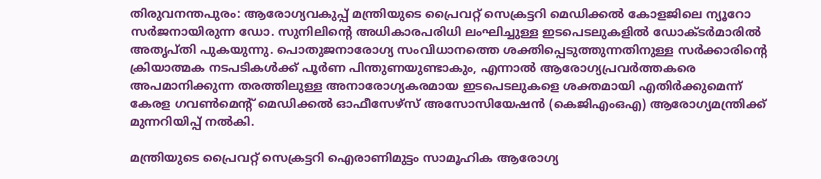തിരുവനന്തപുരം: ആരോഗ്യവകുപ്പ് മന്ത്രിയുടെ പ്രൈവറ്റ് സെക്രട്ടറി മെഡിക്കല്‍ കോളജിലെ ന്യൂറോ സര്‍ജനായിരുന്ന ഡോ. സുനിലിന്റെ അധികാരപരിധി ലംഘിച്ചുള്ള ഇടപെടലുകളില്‍ ഡോക്ടര്‍മാരില്‍ അതൃപ്തി പുകയുന്നു. പൊതുജനാരോഗ്യ സംവിധാനത്തെ ശക്തിപ്പെടുത്തുന്നതിനുള്ള സര്‍ക്കാരിന്റെ ക്രിയാത്മക നടപടികള്‍ക്ക് പൂര്‍ണ പിന്തുണയുണ്ടാകും, എന്നാല്‍ ആരോഗ്യപ്രവര്‍ത്തകരെ അപമാനിക്കുന്ന തരത്തിലുള്ള അനാരോഗ്യകരമായ ഇടപെടലുകളെ ശക്തമായി എതിര്‍ക്കുമെന്ന് കേരള ഗവണ്‍മെന്റ് മെഡിക്കല്‍ ഓഫീസേഴ്‌സ് അസോസിയേഷന്‍ (കെജിഎംഒഎ) ആരോഗ്യമന്ത്രിക്ക് മുന്നറിയിപ്പ് നല്‍കി.

മന്ത്രിയുടെ പ്രൈവറ്റ് സെക്രട്ടറി ഐരാണിമുട്ടം സാമൂഹിക ആരോഗ്യ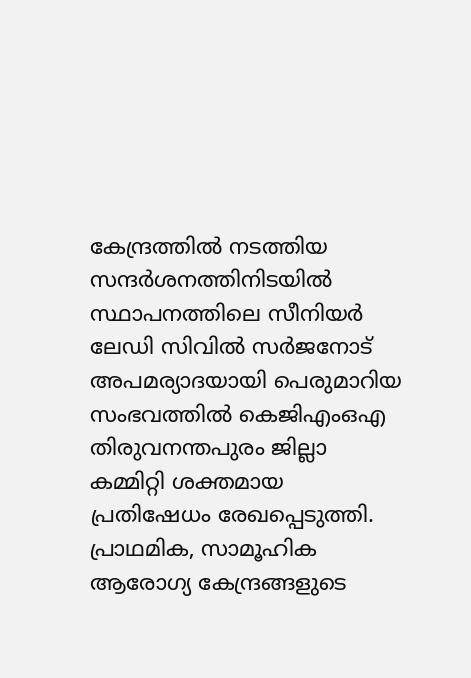കേന്ദ്രത്തില്‍ നടത്തിയ സന്ദര്‍ശനത്തിനിടയില്‍ സ്ഥാപനത്തിലെ സീനിയര്‍ ലേഡി സിവില്‍ സര്‍ജനോട് അപമര്യാദയായി പെരുമാറിയ സംഭവത്തില്‍ കെജിഎംഒഎ തിരുവനന്തപുരം ജില്ലാ കമ്മിറ്റി ശക്തമായ പ്രതിഷേധം രേഖപ്പെടുത്തി. പ്രാഥമിക, സാമൂഹിക ആരോഗ്യ കേന്ദ്രങ്ങളുടെ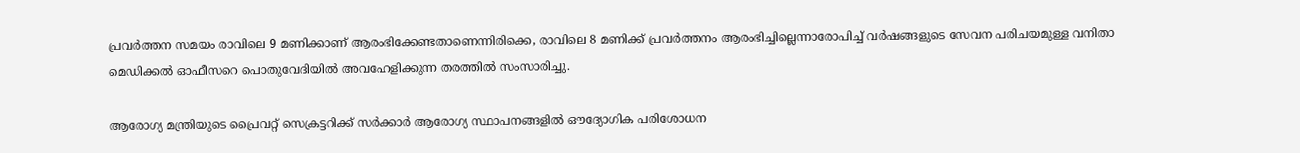പ്രവര്‍ത്തന സമയം രാവിലെ 9 മണിക്കാണ് ആരംഭിക്കേണ്ടതാണെന്നിരിക്കെ, രാവിലെ 8 മണിക്ക് പ്രവര്‍ത്തനം ആരംഭിച്ചില്ലെന്നാരോപിച്ച് വര്‍ഷങ്ങളുടെ സേവന പരിചയമുള്ള വനിതാ മെഡിക്കല്‍ ഓഫീസറെ പൊതുവേദിയില്‍ അവഹേളിക്കുന്ന തരത്തില്‍ സംസാരിച്ചു.

ആരോഗ്യ മന്ത്രിയുടെ പ്രൈവറ്റ് സെക്രട്ടറിക്ക് സര്‍ക്കാര്‍ ആരോഗ്യ സ്ഥാപനങ്ങളില്‍ ഔദ്യോഗിക പരിശോധന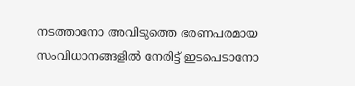നടത്താനോ അവിടുത്തെ ഭരണപരമായ സംവിധാനങ്ങളില്‍ നേരിട്ട് ഇടപെടാനോ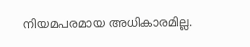നിയമപരമായ അധികാരമില്ല.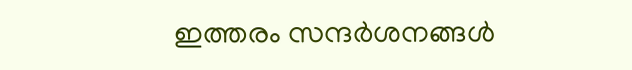ഇത്തരം സന്ദര്‍ശനങ്ങള്‍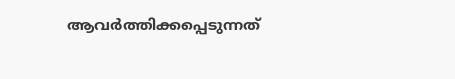ആവര്‍ത്തിക്കപ്പെടുന്നത്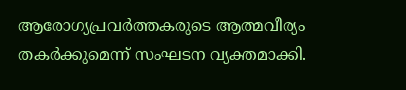ആരോഗ്യപ്രവര്‍ത്തകരുടെ ആത്മവീര്യം തകര്‍ക്കുമെന്ന് സംഘടന വ്യക്തമാക്കി.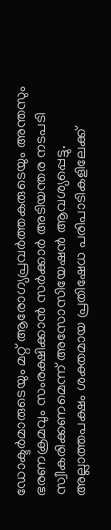ഡോക്ടര്‍മാരുടെയും മറ്റ് ആരോഗ്യപ്രവര്‍ത്തകരുടെയും അന്തസും ഭരണക്രമവും സംരക്ഷിക്കാന്‍ സര്‍ക്കാര്‍ അടിയന്തര നടപടി സ്വീകരിക്കണമെന്ന് അസോസിയേഷന്‍ ആവശ്യപ്പെട്ടു. അല്ലാത്തപക്ഷം ശക്തമായ പ്രതിഷേധ പരിപാടികളിലേക്ക്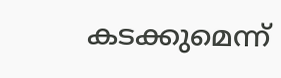കടക്കുമെന്ന്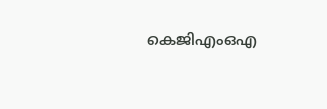കെജിഎംഒഎ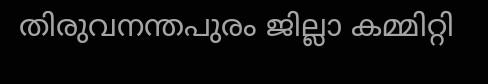തിരുവനന്തപുരം ജില്ലാ കമ്മിറ്റി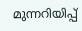മുന്നറിയിപ്പ്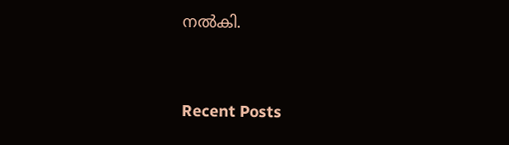നല്‍കി.



Recent Posts